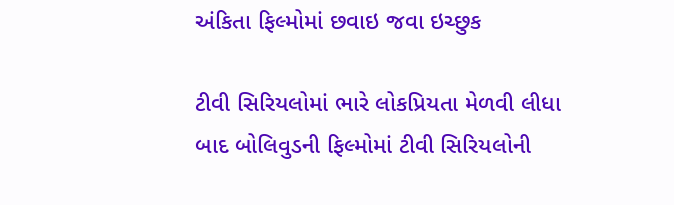અંકિતા ફિલ્મોમાં છવાઇ જવા ઇચ્છુક

ટીવી સિરિયલોમાં ભારે લોકપ્રિયતા મેળવી લીધા બાદ બોલિવુડની ફિલ્મોમાં ટીવી સિરિયલોની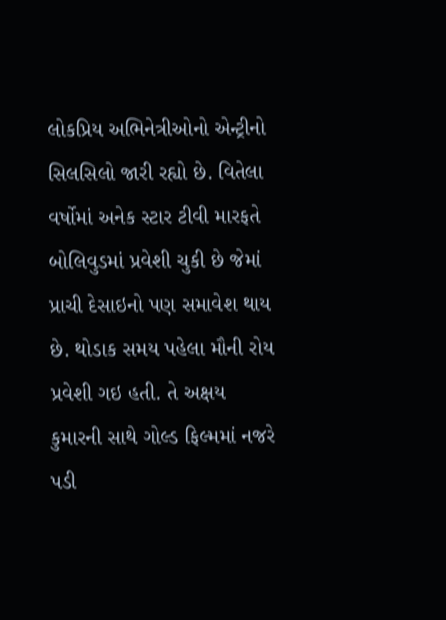લોકપ્રિય અભિનેત્રીઓનો એન્ટ્રીનો સિલસિલો જારી રહ્યો છે. વિતેલા વર્ષોમાં અનેક સ્ટાર ટીવી મારફતે બોલિવુડમાં પ્રવેશી ચુકી છે જેમાં પ્રાચી દેસાઇનો પણ સમાવેશ થાય છે. થોડાક સમય પહેલા મૌની રોય પ્રવેશી ગઇ હતી. તે અક્ષય કુમારની સાથે ગોલ્ડ ફિલ્મમાં નજરે પડી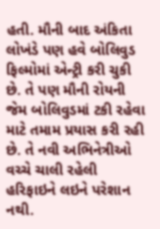હતી. મૌની બાદ અંકિતા લોખંડે પણ હવે બોલિવુડ ફિલ્મોમાં એન્ટ્રી કરી ચુકી છે. તે પણ મૌની રોયની જેમ બોલિવુડમાં ટકી રહેવા માટે તમામ પ્રયાસ કરી રહી છે. તે નવી અભિનેત્રીઓ વચ્ચે ચાલી રહેલી હરિફાઇને લઇને પરેશાન નથી.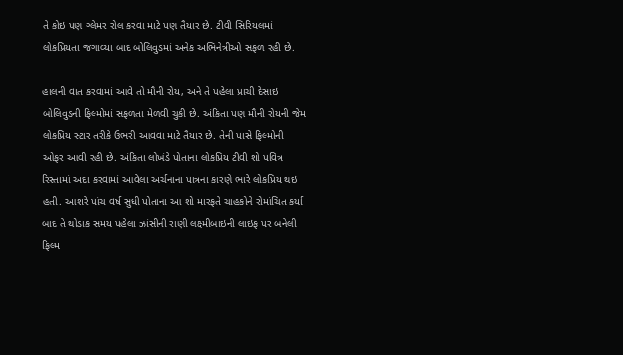તે કોઇ પણ ગ્લેમર રોલ કરવા માટે પણ તૈયાર છે. ટીવી સિરિયલમાં લોકપ્રિયતા જગાવ્યા બાદ બોલિવુડમાં અનેક અભિનેત્રીઓ સફળ રહી છે.

હાલની વાત કરવામાં આવે તો મૌની રોય, અને તે પહેલા પ્રાચી દેસાઇ બોલિવુડની ફિલ્મોમાં સફળતા મેળવી ચુકી છે. અંકિતા પણ મૌની રોયની જેમ લોકપ્રિય સ્ટાર તરીકે ઉભરી આવવા માટે તૈયાર છે. તેની પાસે ફિલ્મોની ઓફર આવી રહી છે. અંકિતા લોખંડે પોતાના લોકપ્રિય ટીવી શો પવિત્ર રિસ્તામાં અદા કરવામાં આવેલા અર્ચનાના પાત્રના કારણે ભારે લોકપ્રિય થઇ હતી. આશરે પાંચ વર્ષ સુધી પોતાના આ શો મારફતે ચાહકોને રોમાંચિત કર્યા બાદ તે થોડાક સમય પહેલા ઝાંસીની રાણી લક્ષ્મીબાઇની લાઇફ પર બનેલી  ફિલ્મ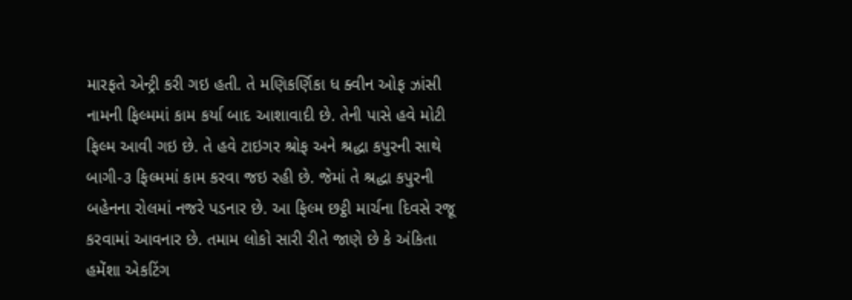મારફતે એન્ટ્રી કરી ગઇ હતી. તે મણિકર્ણિકા ધ ક્વીન ઓફ ઝાંસી નામની ફિલ્મમાં કામ કર્યા બાદ આશાવાદી છે. તેની પાસે હવે મોટી ફિલ્મ આવી ગઇ છે. તે હવે ટાઇગર શ્રોફ અને શ્રદ્ધા કપુરની સાથે બાગી-૩ ફિલ્મમાં કામ કરવા જઇ રહી છે. જેમાં તે શ્રદ્ધા કપુરની બહેનના રોલમાં નજરે પડનાર છે. આ ફિલ્મ છટ્ઠી માર્ચના દિવસે રજૂ કરવામાં આવનાર છે. તમામ લોકો સારી રીતે જાણે છે કે અંકિતા હમેંશા એકટિંગ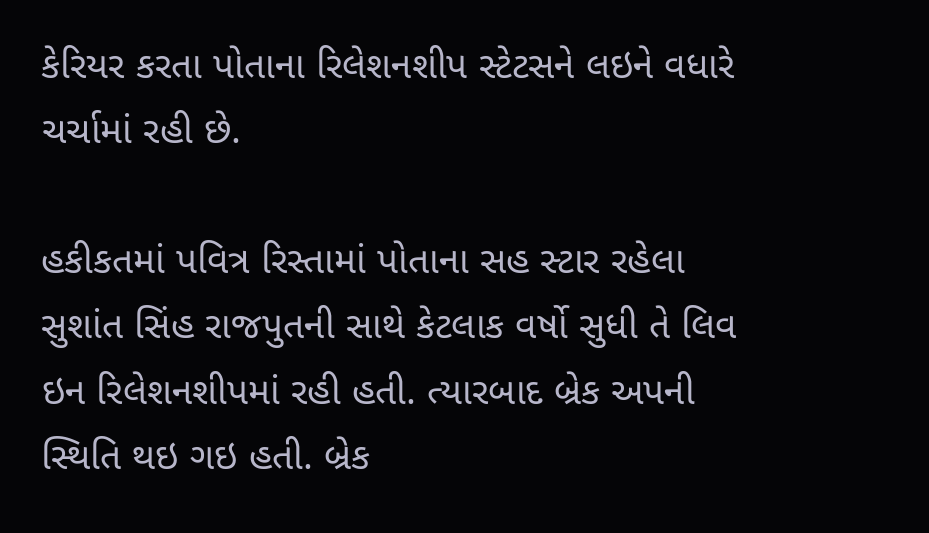કેરિયર કરતા પોતાના રિલેશનશીપ સ્ટેટસને લઇને વધારે ચર્ચામાં રહી છે.

હકીકતમાં પવિત્ર રિસ્તામાં પોતાના સહ સ્ટાર રહેલા સુશાંત સિંહ રાજપુતની સાથે કેટલાક વર્ષો સુધી તે લિવ ઇન રિલેશનશીપમાં રહી હતી. ત્યારબાદ બ્રેક અપની સ્થિતિ થઇ ગઇ હતી. બ્રેક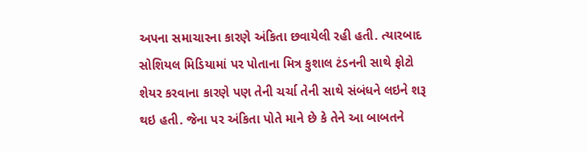અપના સમાચારના કારણે અંકિતા છવાયેલી રહી હતી. ત્યારબાદ સોશિયલ મિડિયામાં પર પોતાના મિત્ર કુશાલ ટંડનની સાથે ફોટો શેયર કરવાના કારણે પણ તેની ચર્ચા તેની સાથે સંબંધને લઇને શરૂ થઇ હતી. જેના પર અંકિતા પોતે માને છે કે તેને આ બાબતને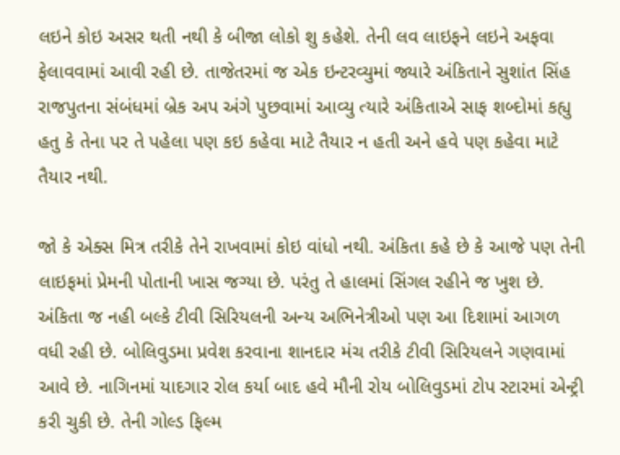લઇને કોઇ અસર થતી નથી કે બીજા લોકો શુ કહેશે. તેની લવ લાઇફને લઇને અફવા ફેલાવવામાં આવી રહી છે. તાજેતરમાં જ એક ઇન્ટરવ્યુમાં જ્યારે અંકિતાને સુશાંત સિંહ રાજપુતના સંબંધમાં બ્રેક અપ અંગે પુછવામાં આવ્યુ ત્યારે અંકિતાએ સાફ શબ્દોમાં કહ્યુ હતુ કે તેના પર તે પહેલા પણ કઇ કહેવા માટે તૈયાર ન હતી અને હવે પણ કહેવા માટે તૈયાર નથી.

જો કે એક્સ મિત્ર તરીકે તેને રાખવામાં કોઇ વાંધો નથી. અંકિતા કહે છે કે આજે પણ તેની લાઇફમાં પ્રેમની પોતાની ખાસ જગ્યા છે. પરંતુ તે હાલમાં સિંગલ રહીને જ ખુશ છે. અંકિતા જ નહી બલ્કે ટીવી સિરિયલની અન્ય અભિનેત્રીઓ પણ આ દિશામાં આગળ વધી રહી છે. બોલિવુડમા પ્રવેશ કરવાના શાનદાર મંચ તરીકે ટીવી સિરિયલને ગણવામાં આવે છે. નાગિનમાં યાદગાર રોલ કર્યા બાદ હવે મૌની રોય બોલિવુડમાં ટોપ સ્ટારમાં એન્ટ્રી કરી ચુકી છે. તેની ગોલ્ડ ફિલ્મ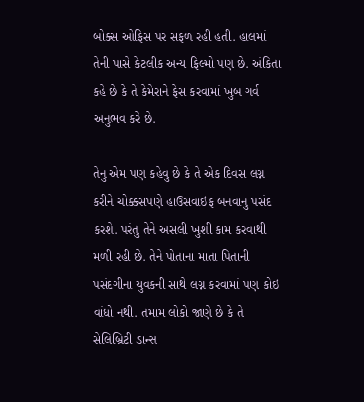બોક્સ ઓફિસ પર સફળ રહી હતી. હાલમાં તેની પાસે કેટલીક અન્ય ફિલ્મો પણ છે. અંકિતા કહે છે કે તે કેમેરાને ફેસ કરવામાં ખુબ ગર્વ અનુભવ કરે છે.

તેનુ એમ પણ કહેવુ છે કે તે એક દિવસ લગ્ન કરીને ચોક્કસપણે હાઉસવાઇફ બનવાનુ પસંદ કરશે. પરંતુ તેને અસલી ખુશી કામ કરવાથી મળી રહી છે. તેને પોતાના માતા પિતાની પસંદગીના યુવકની સાથે લગ્ન કરવામાં પણ કોઇ વાંધો નથી. તમામ લોકો જાણે છે કે તે સેલિબ્રિટી ડાન્સ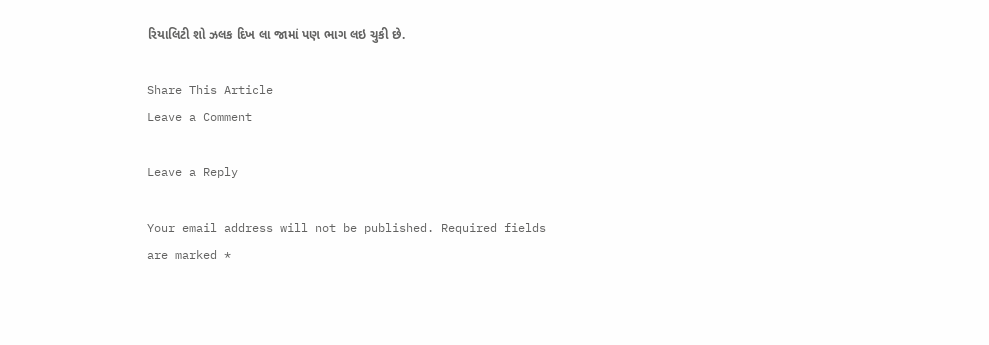રિયાલિટી શો ઝલક દિખ લા જામાં પણ ભાગ લઇ ચુકી છે.

Share This Article
Leave a Comment

Leave a Reply

Your email address will not be published. Required fields are marked *